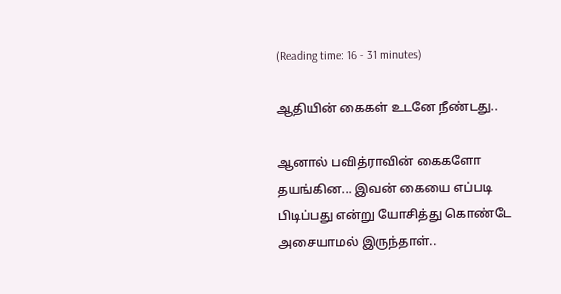(Reading time: 16 - 31 minutes)

ஆதியின் கைகள் உடனே நீண்டது..

ஆனால் பவித்ராவின் கைகளோ தயங்கின... இவன் கையை எப்படி பிடிப்பது என்று யோசித்து கொண்டே அசையாமல் இருந்தாள்..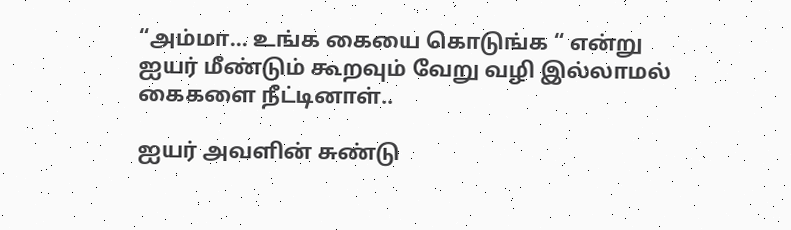“அம்மா... உங்க கையை கொடுங்க “ என்று ஐயர் மீண்டும் கூறவும் வேறு வழி இல்லாமல் கைகளை நீட்டினாள்..

ஐயர் அவளின் சுண்டு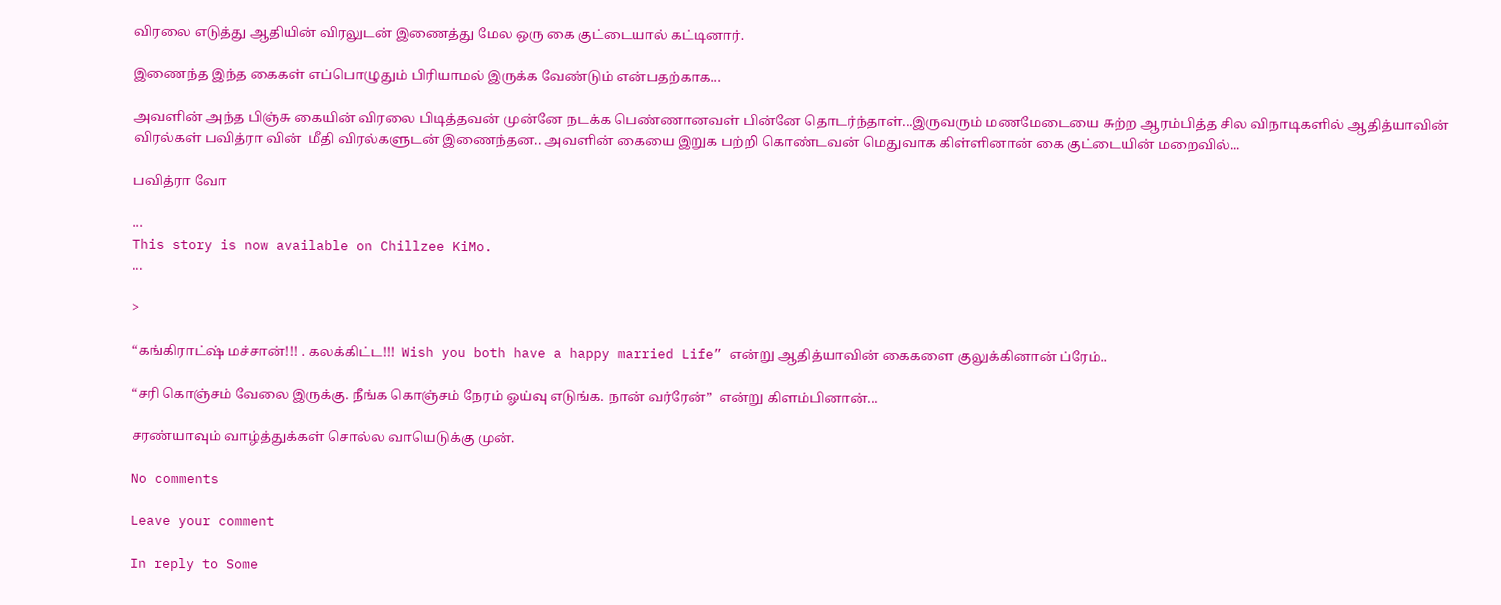விரலை எடுத்து ஆதியின் விரலுடன் இணைத்து மேல ஒரு கை குட்டையால் கட்டினார்.

இணைந்த இந்த கைகள் எப்பொழுதும் பிரியாமல் இருக்க வேண்டும் என்பதற்காக...

அவளின் அந்த பிஞ்சு கையின் விரலை பிடித்தவன் முன்னே நடக்க பெண்ணானவள் பின்னே தொடர்ந்தாள்...இருவரும் மணமேடையை சுற்ற ஆரம்பித்த சில விநாடிகளில் ஆதித்யாவின் விரல்கள் பவித்ரா வின்  மீதி விரல்களுடன் இணைந்தன.. அவளின் கையை இறுக பற்றி கொண்டவன் மெதுவாக கிள்ளினான் கை குட்டையின் மறைவில்...

பவித்ரா வோ

...
This story is now available on Chillzee KiMo.
...

>

“கங்கிராட்ஷ் மச்சான்!!! . கலக்கிட்ட!!!  Wish you both have a happy married Life” என்று ஆதித்யாவின் கைகளை குலுக்கினான் ப்ரேம்..

“சரி கொஞ்சம் வேலை இருக்கு. நீங்க கொஞ்சம் நேரம் ஓய்வு எடுங்க. நான் வர்ரேன்”  என்று கிளம்பினான்...

சரண்யாவும் வாழ்த்துக்கள் சொல்ல வாயெடுக்கு முன்.

No comments

Leave your comment

In reply to Some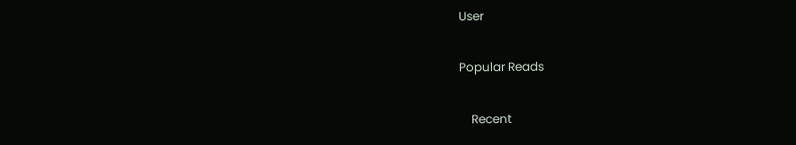User

Popular Reads

    Recent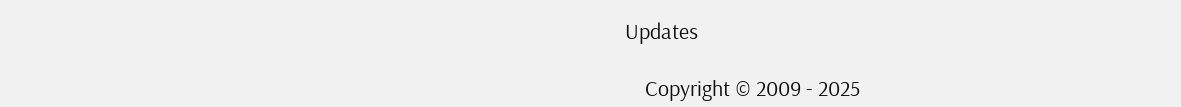Updates

    Copyright © 2009 - 2025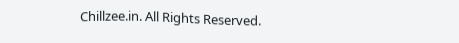Chillzee.in. All Rights Reserved.